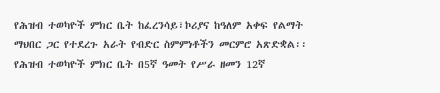የሕዝብ ተወካዮች ምክር ቤት ከፈረንሳይ፣ኮሪያና ከዓለም አቀፍ የልማት ማህበር ጋር የተደረጉ አራት የብድር ስምምነቶችን መርምሮ አጽድቋል፡፡
የሕዝብ ተወካዮች ምክር ቤት በ5ኛ ዓመት የሥራ ዘመን 12ኛ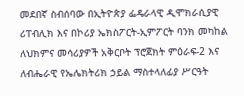መደበኛ ስብሰባው በኢትዮጵያ ፌዴራላዊ ዲሞክራሲያዊ ሪፐብሊክ እና በኮሪያ ኤክስፖርት-ኢምፖርት ባንክ መካከል ለህክምና መሳሪያዎች አቅርቦት ፕሮጀክት ምዕራፍ-2 እና ለብሔራዊ የኤሌክትሪክ ኃይል ማስተላለፊያ ሥርዓት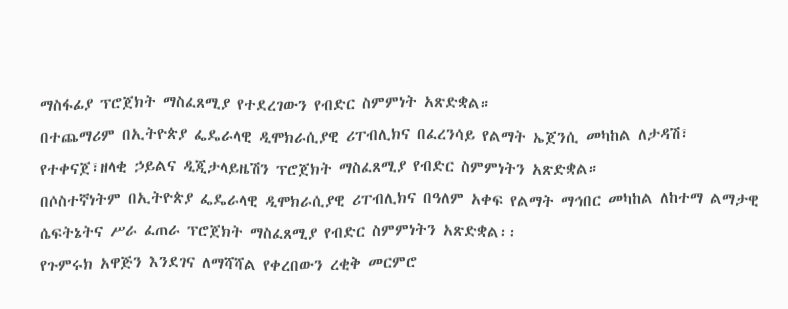ማስፋፊያ ፕሮጀክት ማስፈጸሚያ የተደረገውን የብድር ስምምነት አጽድቋል።
በተጨማሪም በኢትዮጵያ ፌዴራላዊ ዲሞክራሲያዊ ሪፐብሊክና በፈረንሳይ የልማት ኤጀንሲ መካከል ለታዳሽ፣ የተቀናጀ፣ዘላቂ ኃይልና ዲጂታላይዜሽን ፕሮጀክት ማስፈጸሚያ የብድር ስምምነትን አጽድቋል።
በሶስተኛነትም በኢትዮጵያ ፌዴራላዊ ዲሞክራሲያዊ ሪፐብሊክና በዓለም አቀፍ የልማት ማኅበር መካከል ለከተማ ልማታዊ ሴፍትኔትና ሥራ ፈጠራ ፕሮጀክት ማስፈጸሚያ የብድር ስምምነትን አጽድቋል፡፡
የጉምሩክ አዋጅን እንደገና ለማሻሻል የቀረበውን ረቂቅ መርምሮ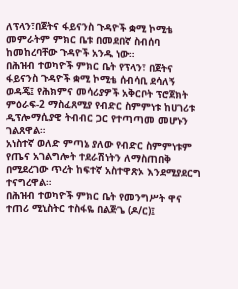ለፕላን፣በጀትና ፋይናንስ ጉዳዮች ቋሚ ኮሚቴ መምራትም ምክር ቤቱ በመደበኛ ስብሰባ ከመከረባቸው ጉዳዮች አንዱ ነው።
በሕዝብ ተወካዮች ምክር ቤት የፕላን፣ በጀትና ፋይናንስ ጉዳዮች ቋሚ ኮሚቴ ሰብሳቢ ደሳለኝ ወዳጄ፤ የሕክምና መሳሪያዎች አቅርቦት ፕሮጀክት ምዕራፍ-2 ማስፈጸሚያ የብድር ስምምነቱ ከሀገሪቱ ዲፕሎማሲያዊ ትብብር ጋር የተጣጣመ መሆኑን ገልጸዋል።
አነስተኛ ወለድ ምጣኔ ያለው የብድር ስምምነቱም የጤና አገልግሎት ተደራሽነትን ለማስጠበቅ በሚደረገው ጥረት ከፍተኛ አስተዋጽኦ እንደሚያደርግ ተናግረዋል።
በሕዝብ ተወካዮች ምክር ቤት የመንግሥት ዋና ተጠሪ ሚኒስትር ተስፋዬ በልጅጌ (ዶ/ር)፤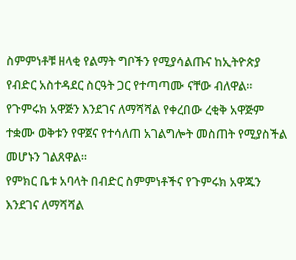ስምምነቶቹ ዘላቂ የልማት ግቦችን የሚያሳልጡና ከኢትዮጵያ የብድር አስተዳደር ስርዓት ጋር የተጣጣሙ ናቸው ብለዋል።
የጉምሩክ አዋጅን እንደገና ለማሻሻል የቀረበው ረቂቅ አዋጅም ተቋሙ ወቅቱን የዋጀና የተሳለጠ አገልግሎት መስጠት የሚያስችል መሆኑን ገልጸዋል።
የምክር ቤቱ አባላት በብድር ስምምነቶችና የጉምሩክ አዋጁን እንደገና ለማሻሻል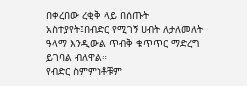በቀረበው ረቂቅ ላይ በሰጡት አስተያየት፤በብድር የሚገኝ ሀብት ለታለመለት ዓላማ እንዲውል ጥብቅ ቁጥጥር ማድረግ ይገባል ብለዋል።
የብድር ስምምነቶቹም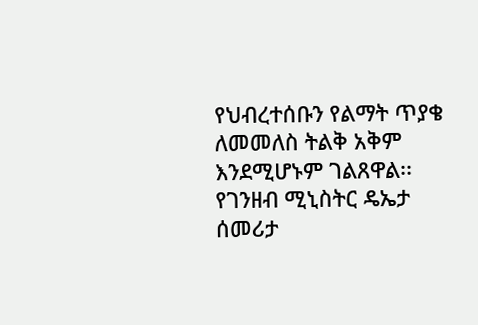የህብረተሰቡን የልማት ጥያቄ ለመመለስ ትልቅ አቅም እንደሚሆኑም ገልጸዋል፡፡
የገንዘብ ሚኒስትር ዴኤታ ሰመሪታ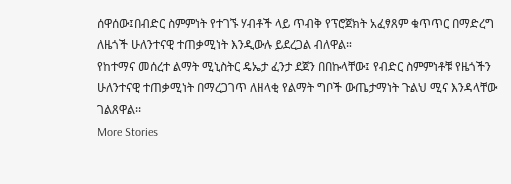ሰዋሰው፤በብድር ስምምነት የተገኙ ሃብቶች ላይ ጥብቅ የፕሮጀክት አፈፃጸም ቁጥጥር በማድረግ ለዜጎች ሁለንተናዊ ተጠቃሚነት እንዲውሉ ይደረጋል ብለዋል።
የከተማና መሰረተ ልማት ሚኒስትር ዴኤታ ፈንታ ደጀን በበኩላቸው፤ የብድር ስምምነቶቹ የዜጎችን ሁለንተናዊ ተጠቃሚነት በማረጋገጥ ለዘላቂ የልማት ግቦች ውጤታማነት ጉልህ ሚና እንዳላቸው ገልጸዋል፡፡
More Stories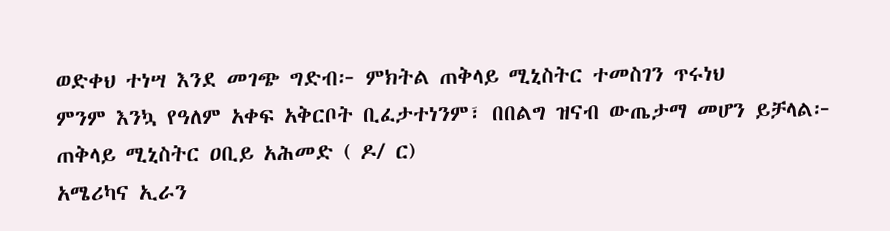ወድቀህ ተነሣ እንደ መገጭ ግድብ፦ ምክትል ጠቅላይ ሚኒስትር ተመስገን ጥሩነህ
ምንም እንኳ የዓለም አቀፍ አቅርቦት ቢፈታተነንም፣ በበልግ ዝናብ ውጤታማ መሆን ይቻላል፦ ጠቅላይ ሚኒስትር ዐቢይ አሕመድ ( ዶ/ ር)
አሜሪካና ኢራን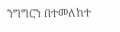ንግግርን በተመለከተ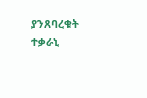ያንጸባረቁት ተቃራኒ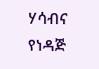ሃሳብና የነዳጅ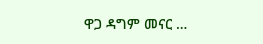ዋጋ ዳግም መናር …